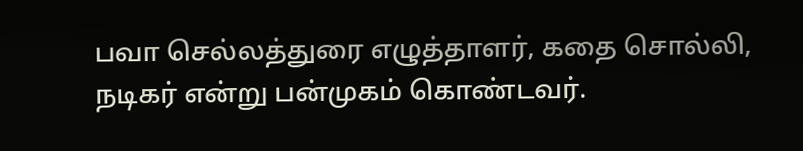பவா செல்லத்துரை எழுத்தாளர், கதை சொல்லி, நடிகர் என்று பன்முகம் கொண்டவர்.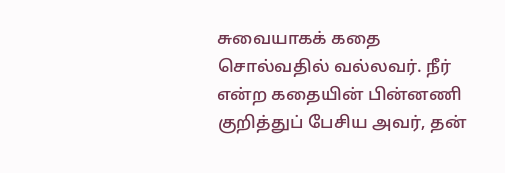சுவையாகக் கதை சொல்வதில் வல்லவர். நீர் என்ற கதையின் பின்னணி குறித்துப் பேசிய அவர், தன்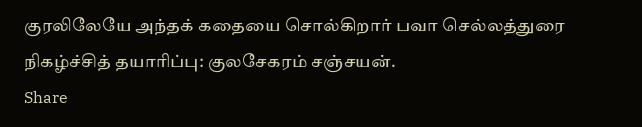குரலிலேயே அந்தக் கதையை சொல்கிறார் பவா செல்லத்துரை நிகழ்ச்சித் தயாரிப்பு: குலசேகரம் சஞ்சயன்.
Share